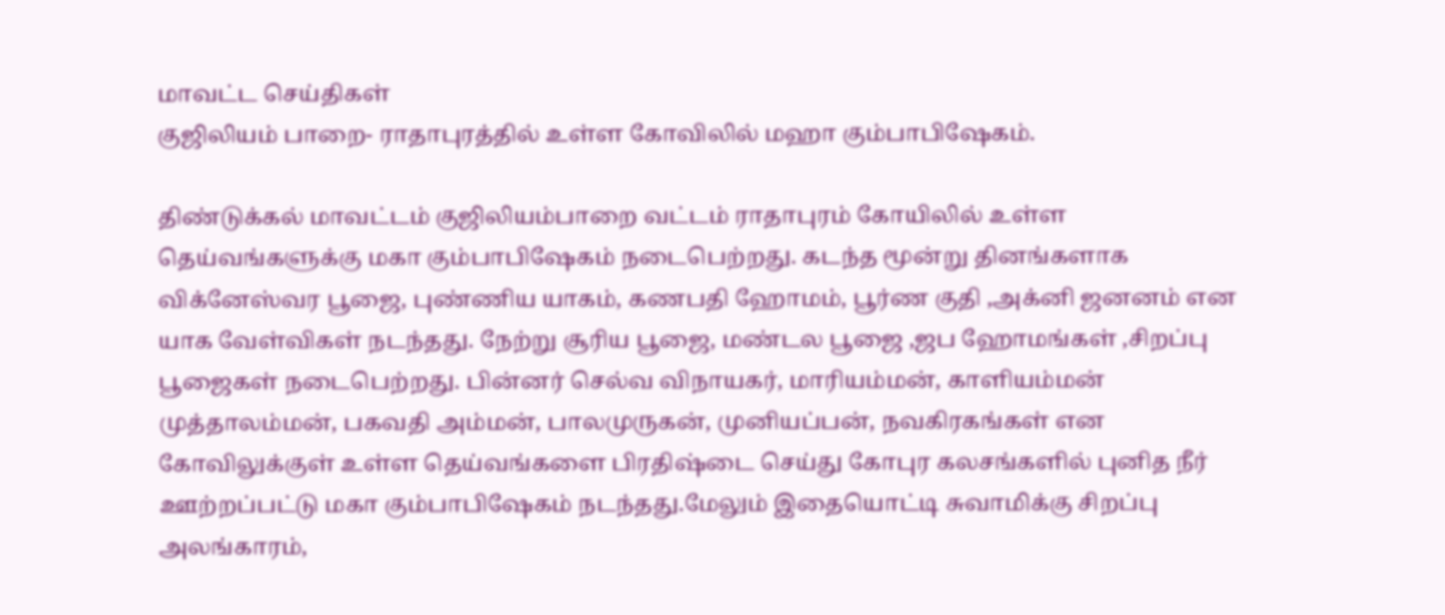மாவட்ட செய்திகள்
குஜிலியம் பாறை- ராதாபுரத்தில் உள்ள கோவிலில் மஹா கும்பாபிஷேகம்.

திண்டுக்கல் மாவட்டம் குஜிலியம்பாறை வட்டம் ராதாபுரம் கோயிலில் உள்ள தெய்வங்களுக்கு மகா கும்பாபிஷேகம் நடைபெற்றது. கடந்த மூன்று தினங்களாக விக்னேஸ்வர பூஜை, புண்ணிய யாகம், கணபதி ஹோமம், பூர்ண குதி ,அக்னி ஜனனம் என யாக வேள்விகள் நடந்தது. நேற்று சூரிய பூஜை, மண்டல பூஜை ,ஜப ஹோமங்கள் ,சிறப்பு பூஜைகள் நடைபெற்றது. பின்னர் செல்வ விநாயகர், மாரியம்மன், காளியம்மன் முத்தாலம்மன், பகவதி அம்மன், பாலமுருகன், முனியப்பன், நவகிரகங்கள் என கோவிலுக்குள் உள்ள தெய்வங்களை பிரதிஷ்டை செய்து கோபுர கலசங்களில் புனித நீர் ஊற்றப்பட்டு மகா கும்பாபிஷேகம் நடந்தது.மேலும் இதையொட்டி சுவாமிக்கு சிறப்பு அலங்காரம்,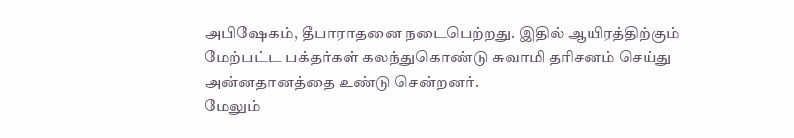அபிஷேகம், தீபாராதனை நடைபெற்றது. இதில் ஆயிரத்திற்கும் மேற்பட்ட பக்தர்கள் கலந்துகொண்டு சுவாமி தரிசனம் செய்து அன்னதானத்தை உண்டு சென்றனர்.
மேலும்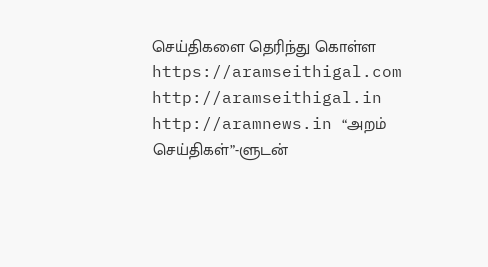செய்திகளை தெரிந்து கொள்ள https://aramseithigal.com http://aramseithigal.in http://aramnews.in “அறம் செய்திகள்”-ளுடன்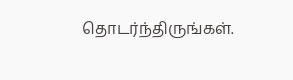தொடர்ந்திருங்கள்.